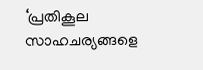‘പ്രതികൂല സാഹചര്യങ്ങളെ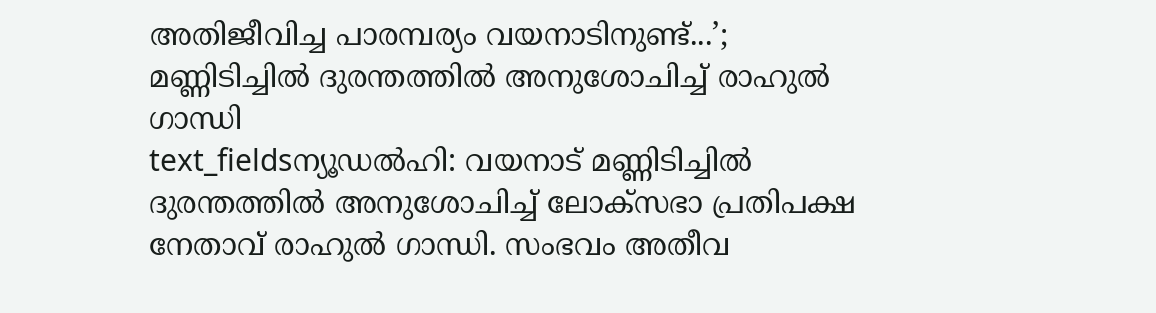അതിജീവിച്ച പാരമ്പര്യം വയനാടിനുണ്ട്...’; മണ്ണിടിച്ചിൽ ദുരന്തത്തിൽ അനുശോചിച്ച് രാഹുൽ ഗാന്ധി
text_fieldsന്യൂഡൽഹി: വയനാട് മണ്ണിടിച്ചിൽ ദുരന്തത്തിൽ അനുശോചിച്ച് ലോക്സഭാ പ്രതിപക്ഷ നേതാവ് രാഹുൽ ഗാന്ധി. സംഭവം അതീവ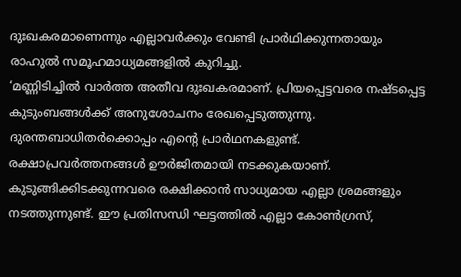ദുഃഖകരമാണെന്നും എല്ലാവർക്കും വേണ്ടി പ്രാർഥിക്കുന്നതായും രാഹുൽ സമൂഹമാധ്യമങ്ങളിൽ കുറിച്ചു.
‘മണ്ണിടിച്ചിൽ വാർത്ത അതീവ ദുഃഖകരമാണ്. പ്രിയപ്പെട്ടവരെ നഷ്ടപ്പെട്ട കുടുംബങ്ങൾക്ക് അനുശോചനം രേഖപ്പെടുത്തുന്നു. ദുരന്തബാധിതർക്കൊപ്പം എന്റെ പ്രാർഥനകളുണ്ട്. രക്ഷാപ്രവർത്തനങ്ങൾ ഊർജിതമായി നടക്കുകയാണ്. കുടുങ്ങിക്കിടക്കുന്നവരെ രക്ഷിക്കാൻ സാധ്യമായ എല്ലാ ശ്രമങ്ങളും നടത്തുന്നുണ്ട്. ഈ പ്രതിസന്ധി ഘട്ടത്തിൽ എല്ലാ കോൺഗ്രസ്,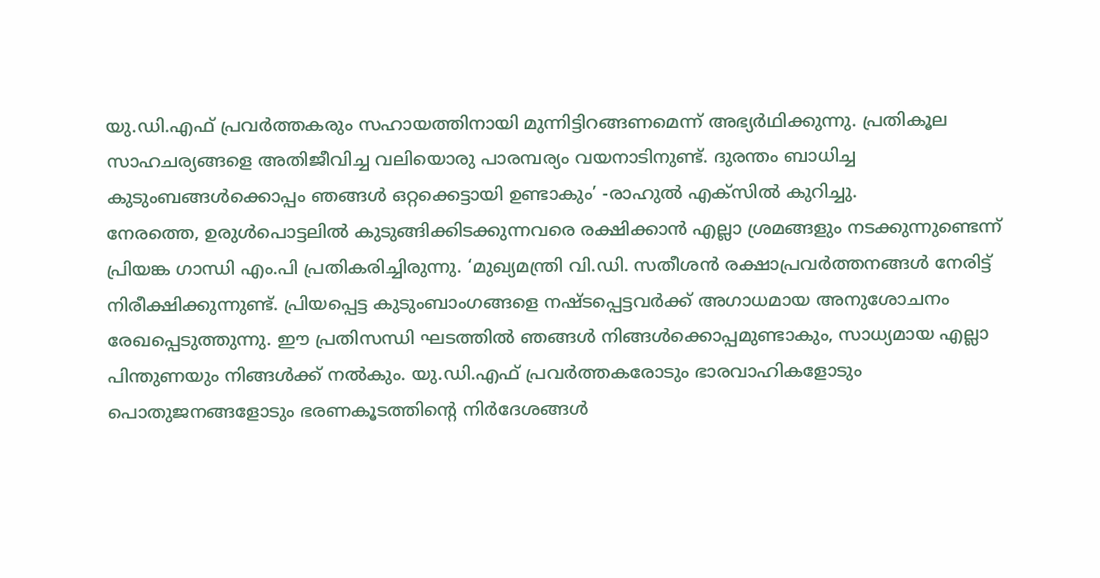യു.ഡി.എഫ് പ്രവർത്തകരും സഹായത്തിനായി മുന്നിട്ടിറങ്ങണമെന്ന് അഭ്യർഥിക്കുന്നു. പ്രതികൂല സാഹചര്യങ്ങളെ അതിജീവിച്ച വലിയൊരു പാരമ്പര്യം വയനാടിനുണ്ട്. ദുരന്തം ബാധിച്ച കുടുംബങ്ങൾക്കൊപ്പം ഞങ്ങൾ ഒറ്റക്കെട്ടായി ഉണ്ടാകും’ -രാഹുൽ എക്സിൽ കുറിച്ചു.
നേരത്തെ, ഉരുൾപൊട്ടലിൽ കുടുങ്ങിക്കിടക്കുന്നവരെ രക്ഷിക്കാൻ എല്ലാ ശ്രമങ്ങളും നടക്കുന്നുണ്ടെന്ന് പ്രിയങ്ക ഗാന്ധി എം.പി പ്രതികരിച്ചിരുന്നു. ‘മുഖ്യമന്ത്രി വി.ഡി. സതീശൻ രക്ഷാപ്രവർത്തനങ്ങൾ നേരിട്ട് നിരീക്ഷിക്കുന്നുണ്ട്. പ്രിയപ്പെട്ട കുടുംബാംഗങ്ങളെ നഷ്ടപ്പെട്ടവർക്ക് അഗാധമായ അനുശോചനം രേഖപ്പെടുത്തുന്നു. ഈ പ്രതിസന്ധി ഘടത്തിൽ ഞങ്ങൾ നിങ്ങൾക്കൊപ്പമുണ്ടാകും, സാധ്യമായ എല്ലാ പിന്തുണയും നിങ്ങൾക്ക് നൽകും. യു.ഡി.എഫ് പ്രവർത്തകരോടും ഭാരവാഹികളോടും പൊതുജനങ്ങളോടും ഭരണകൂടത്തിന്റെ നിർദേശങ്ങൾ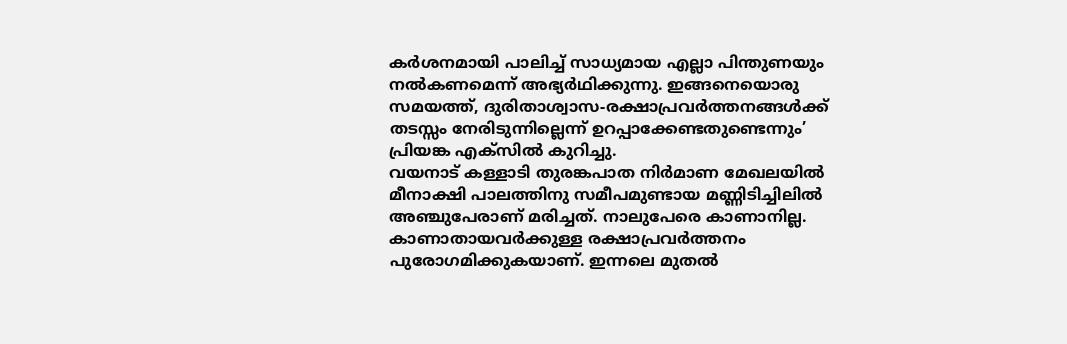കർശനമായി പാലിച്ച് സാധ്യമായ എല്ലാ പിന്തുണയും നൽകണമെന്ന് അഭ്യർഥിക്കുന്നു. ഇങ്ങനെയൊരു സമയത്ത്, ദുരിതാശ്വാസ-രക്ഷാപ്രവർത്തനങ്ങൾക്ക് തടസ്സം നേരിടുന്നില്ലെന്ന് ഉറപ്പാക്കേണ്ടതുണ്ടെന്നും’ പ്രിയങ്ക എക്സിൽ കുറിച്ചു.
വയനാട് കള്ളാടി തുരങ്കപാത നിർമാണ മേഖലയിൽ മീനാക്ഷി പാലത്തിനു സമീപമുണ്ടായ മണ്ണിടിച്ചിലിൽ അഞ്ചുപേരാണ് മരിച്ചത്. നാലുപേരെ കാണാനില്ല. കാണാതായവർക്കുള്ള രക്ഷാപ്രവർത്തനം പുരോഗമിക്കുകയാണ്. ഇന്നലെ മുതൽ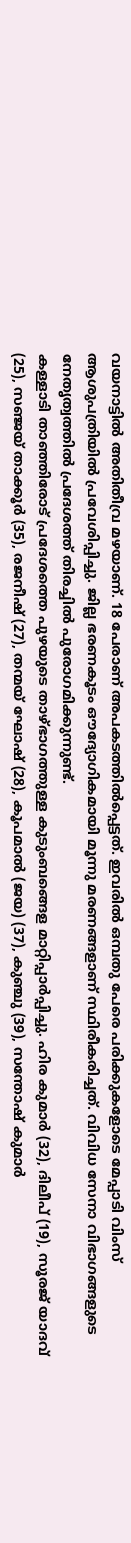വയനാട്ടിൽ അതിതീവ്ര മഴയാണ്. 18 പേരാണ് അപകടത്തിൽപ്പെട്ടത്. ഇവരിൽ ഒമ്പതു പേരെ പരിക്കുകളോടെ മേപ്പാടി വിംസ് ആശുപത്രിയിൽ പ്രവേശിപ്പിച്ചു. ജില്ല ഭരണകൂടം ഔദ്യോഗികമായി മൂന്നു മരണങ്ങളാണ് സ്ഥിരീകരിച്ചത്. വിവിധ സേനാ വിഭാഗങ്ങളുടെ നേതൃത്വത്തിൽ പ്രദേശത്ത് തിരച്ചിൽ പുരോഗമിക്കുന്നുണ്ട്.
കള്ളാടി താഞ്ഞിരോട് പ്രദേശത്തെ പുഴയുടെ താഴ്ഭാഗത്തുള്ള കുടുംബങ്ങെള മാറ്റിപ്പാർപ്പിച്ചു. ഹിര കുമാർ (32), ദിലീപ് (19), സൂരജ് യാദവ് (25), സഞ്ജയ് താക്കൂർ (35), രജനീഷ് (27), തന്മയ് ഘോഷ് (28), കൂപമാൽ (ജയ) (37), കുഞ്ചു (39), സന്തോഷ് കുമാർ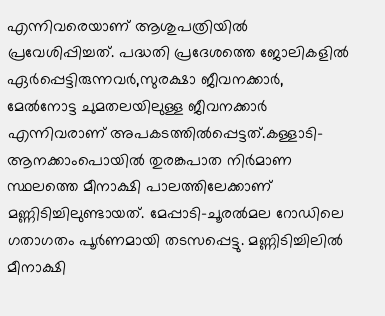എന്നിവരെയാണ് ആശുപത്രിയിൽ പ്രവേശിപ്പിച്ചത്. പദ്ധതി പ്രദേശത്തെ ജോലികളിൽ ഏർപ്പെട്ടിരുന്നവർ,സുരക്ഷാ ജീവനക്കാർ, മേൽനോട്ട ചുമതലയിലുള്ള ജീവനക്കാർ എന്നിവരാണ് അപകടത്തിൽപ്പെട്ടത്.കള്ളാടി-ആനക്കാംപൊയിൽ തുരങ്കപാത നിർമാണ സ്ഥലത്തെ മീനാക്ഷി പാലത്തിലേക്കാണ് മണ്ണിടിച്ചിലുണ്ടായത്. മേപ്പാടി-ചൂരൽമല റോഡിലെ ഗതാഗതം പൂർണമായി തടസപ്പെട്ടു. മണ്ണിടിച്ചിലിൽ മീനാക്ഷി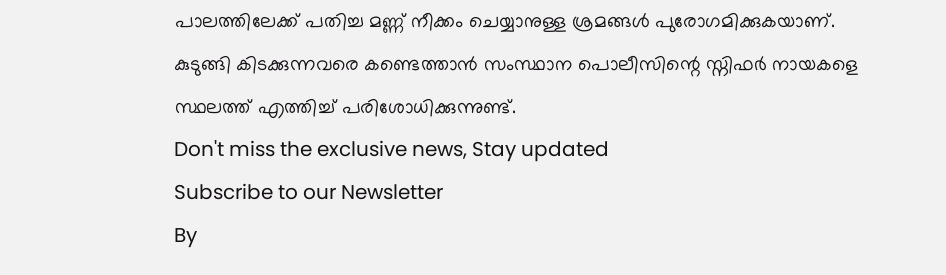പാലത്തിലേക്ക് പതിച്ച മണ്ണ് നീക്കം ചെയ്യാനുള്ള ശ്രമങ്ങൾ പുരോഗമിക്കുകയാണ്. കുടുങ്ങി കിടക്കുന്നവരെ കണ്ടെത്താൻ സംസ്ഥാന പൊലീസിന്റെ സ്നിഫർ നായകളെ സ്ഥലത്ത് എത്തിച്ച് പരിശോധിക്കുന്നുണ്ട്.
Don't miss the exclusive news, Stay updated
Subscribe to our Newsletter
By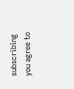subscribing you agree to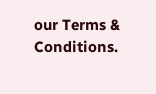our Terms & Conditions.